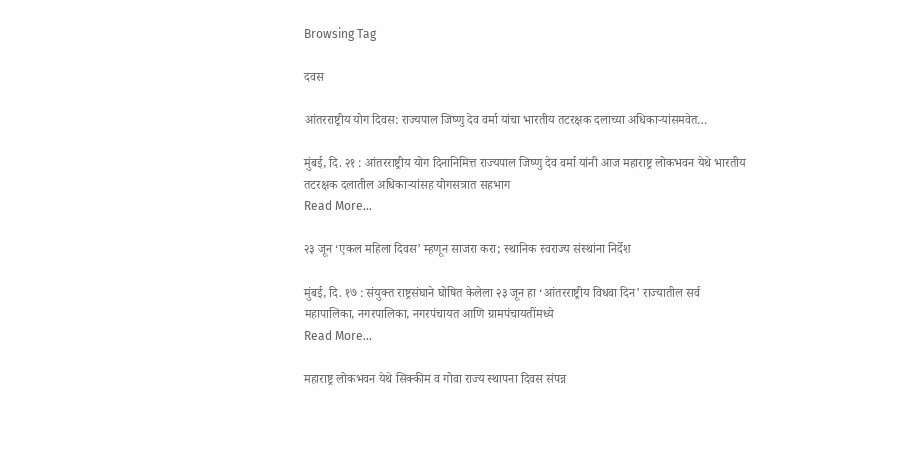Browsing Tag

दवस

आंतरराष्ट्रीय योग दिवस: राज्यपाल जिष्णु देव वर्मा यांचा भारतीय तटरक्षक दलाच्या अधिकाऱ्यांसमवेत…

मुंबई, दि. २१ : आंतरराष्ट्रीय योग दिनानिमित्त राज्यपाल जिष्णु देव वर्मा यांनी आज महाराष्ट्र लोकभवन येथे भारतीय तटरक्षक दलातील अधिकाऱ्यांसह योगसत्रात सहभाग
Read More...

२३ जून ‘एकल महिला दिवस’ म्हणून साजरा करा; स्थानिक स्वराज्य संस्थांना निर्देश

मुंबई, दि. १७ : संयुक्त राष्ट्रसंघाने घोषित केलेला २३ जून हा ‘आंतरराष्ट्रीय विधवा दिन’ राज्यातील सर्व महापालिका, नगरपालिका, नगरपंचायत आणि ग्रामपंचायतींमध्ये
Read More...

महाराष्ट्र लोकभवन येथे सिक्कीम व गोवा राज्य स्थापना दिवस संपन्न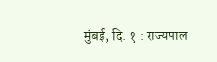मुंबई, दि. १ : राज्यपाल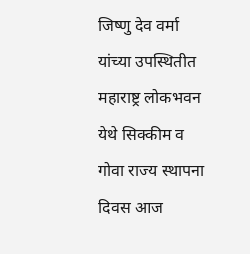जिष्णु देव वर्मा यांच्या उपस्थितीत महाराष्ट्र लोकभवन येथे सिक्कीम व गोवा राज्य स्थापना दिवस आज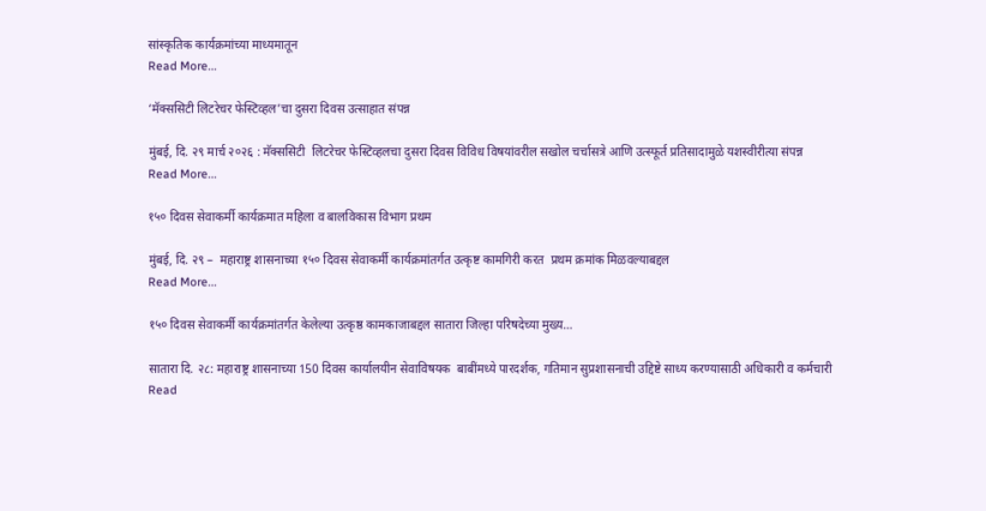सांस्कृतिक कार्यक्रमांच्या माध्यमातून
Read More...

‘मॅक्ससिटी लिटरेचर फेस्टिव्हल’चा दुसरा दिवस उत्साहात संपन्न

मुंबई, दि. २९ मार्च २०२६ : मॅक्ससिटी  लिटरेचर फेस्टिव्हलचा दुसरा दिवस विविध विषयांवरील सखोल चर्चासत्रे आणि उत्स्फूर्त प्रतिसादामुळे यशस्वीरीत्या संपन्न
Read More...

१५० दिवस सेवाकर्मी कार्यक्रमात महिला व बालविकास विभाग प्रथम

मुंबई, दि. २९ –  महाराष्ट्र शासनाच्या १५० दिवस सेवाकर्मी कार्यक्रमांतर्गत उत्कृष्ट कामगिरी करत  प्रथम क्रमांक मिळवल्याबद्दल
Read More...

१५० दिवस सेवाकर्मी कार्यक्रमांतर्गत केलेल्या उत्कृष्ठ कामकाजाबद्दल सातारा जिल्हा परिषदेच्या मुख्य…

सातारा दि. २८: महाराष्ट्र शासनाच्या 150 दिवस कार्यालयीन सेवाविषयक  बाबींमध्ये पारदर्शक, गतिमान सुप्रशासनाची उद्दिष्टे साध्य करण्यासाठी अधिकारी व कर्मचारी
Read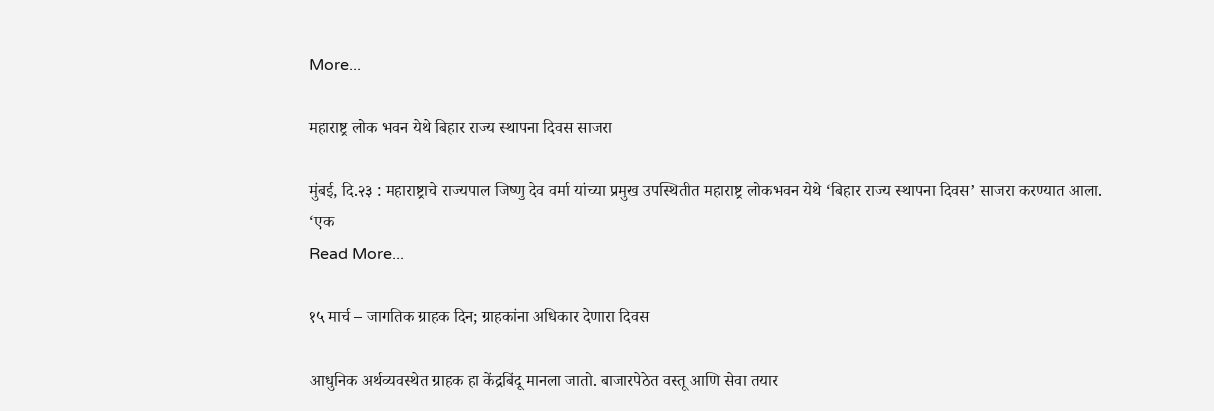More...

महाराष्ट्र लोक भवन येथे बिहार राज्य स्थापना दिवस साजरा

मुंबई, दि.२३ : महाराष्ट्राचे राज्यपाल जिष्णु देव वर्मा यांच्या प्रमुख उपस्थितीत महाराष्ट्र लोकभवन येथे ‘बिहार राज्य स्थापना दिवस’ साजरा करण्यात आला. ‘एक
Read More...

१५ मार्च – जागतिक ग्राहक दिन; ग्राहकांना अधिकार देणारा दिवस

आधुनिक अर्थव्यवस्थेत ग्राहक हा केंद्रबिंदू मानला जातो. बाजारपेठेत वस्तू आणि सेवा तयार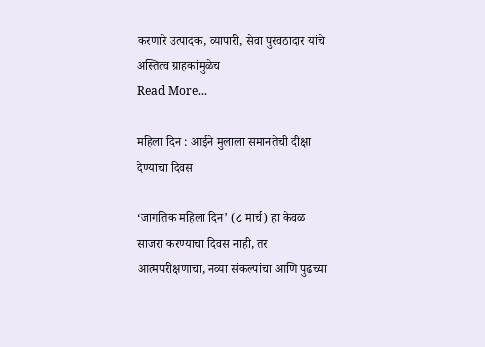करणारे उत्पादक, व्यापारी, सेवा पुरवठादार यांचे अस्तित्व ग्राहकांमुळेच
Read More...

महिला दिन : आईने मुलाला समानतेची दीक्षा देण्याचा दिवस

‘जागतिक महिला दिन’ (८ मार्च) हा केवळ साजरा करण्याचा दिवस नाही, तर आत्मपरीक्षणाचा, नव्या संकल्पांचा आणि पुढच्या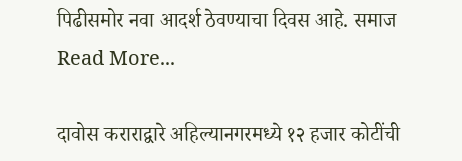पिढीसमोर नवा आदर्श ठेवण्याचा दिवस आहे. समाज
Read More...

दावोस कराराद्वारे अहिल्यानगरमध्ये १२ हजार कोटींची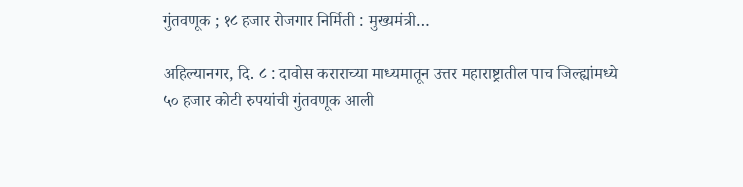गुंतवणूक ; १८ हजार रोजगार निर्मिती : मुख्यमंत्री…

अहिल्यानगर, दि. ८ : दावोस कराराच्या माध्यमातून उत्तर महाराष्ट्रातील पाच जिल्ह्यांमध्ये ५० हजार कोटी रुपयांची गुंतवणूक आली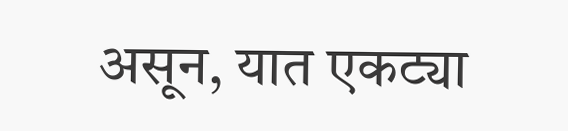असून, यात एकट्या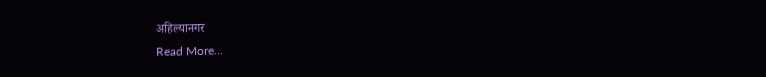अहिल्यानगर
Read More...